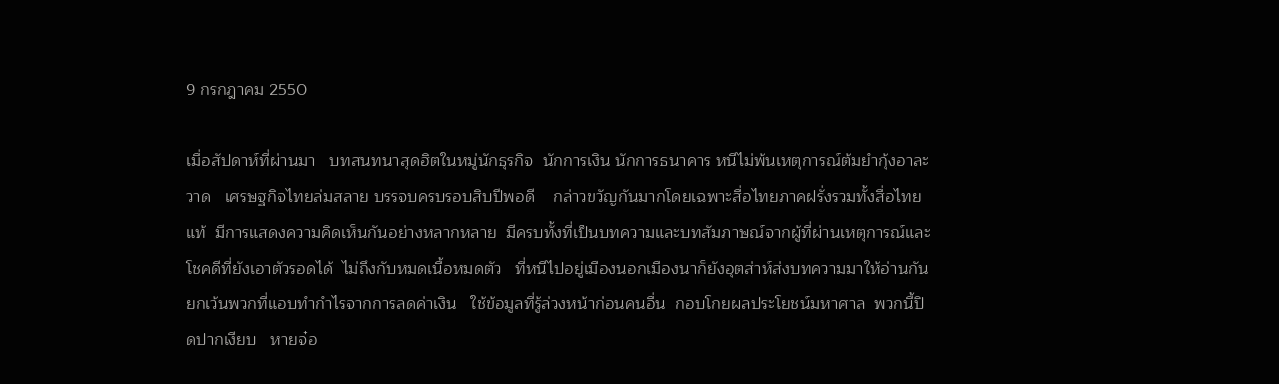9 กรกฎาคม 2550

เมื่อสัปดาห์ที่ผ่านมา   บทสนทนาสุดฮิตในหมู่นักธุรกิจ  นักการเงิน นักการธนาคาร หนีไม่พ้นเหตุการณ์ต้มยำกุ้งอาละวาด   เศรษฐกิจไทยล่มสลาย บรรจบครบรอบสิบปีพอดี    กล่าวขวัญกันมากโดยเฉพาะสื่อไทยภาคฝรั่งรวมทั้งสื่อไทยแท้  มีการแสดงความคิดเห็นกันอย่างหลากหลาย  มีครบทั้งที่เป็นบทความและบทสัมภาษณ์จากผู้ที่ผ่านเหตุการณ์และโชคดีที่ยังเอาตัวรอดได้  ไม่ถึงกับหมดเนื้อหมดตัว   ที่หนีไปอยู่เมืองนอกเมืองนาก็ยังอุตส่าห์ส่งบทความมาให้อ่านกัน      ยกเว้นพวกที่แอบทำกำไรจากการลดค่าเงิน   ใช้ข้อมูลที่รู้ล่วงหน้าก่อนคนอื่น  กอบโกยผลประโยชน์มหาศาล  พวกนี้ปิดปากเงียบ   หายจ๋อ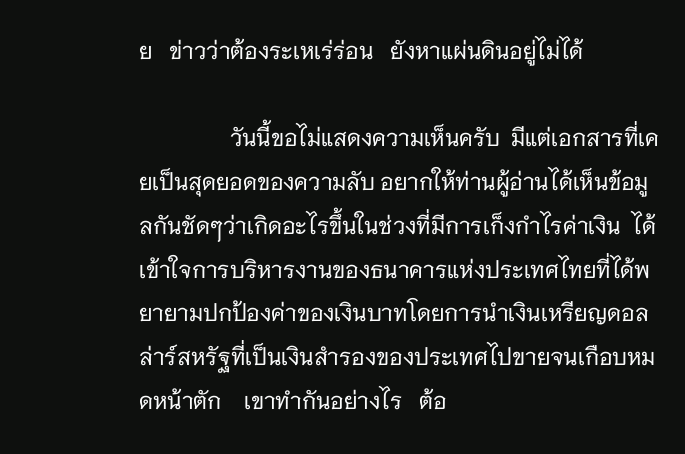ย   ข่าวว่าต้องระเหเร่ร่อน   ยังหาแผ่นดินอยู่ไม่ได้

                วันนี้ขอไม่แสดงความเห็นครับ  มีแต่เอกสารที่เคยเป็นสุดยอดของความลับ อยากให้ท่านผู้อ่านได้เห็นข้อมูลกันชัดๆว่าเกิดอะไรขึ้นในช่วงที่มีการเก็งกำไรค่าเงิน  ได้เข้าใจการบริหารงานของธนาคารแห่งประเทศไทยที่ได้พยายามปกป้องค่าของเงินบาทโดยการนำเงินเหรียญดอลล่าร์สหรัฐที่เป็นเงินสำรองของประเทศไปขายจนเกือบหมดหน้าตัก    เขาทำกันอย่างไร   ต้อ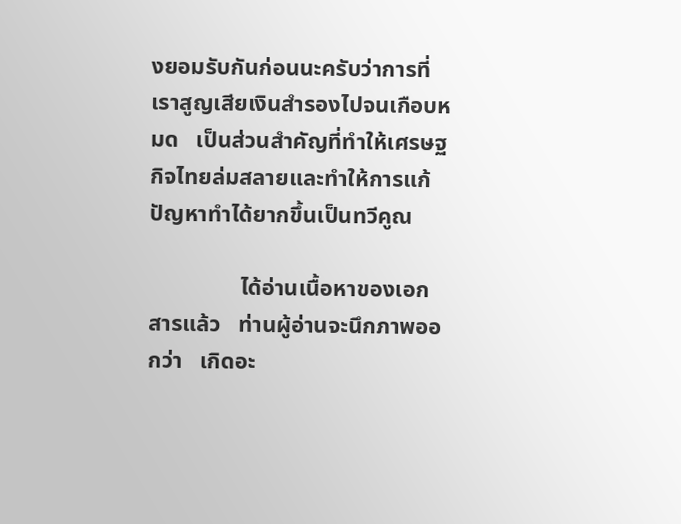งยอมรับกันก่อนนะครับว่าการที่เราสูญเสียเงินสำรองไปจนเกือบหมด   เป็นส่วนสำคัญที่ทำให้เศรษฐกิจไทยล่มสลายและทำให้การแก้ปัญหาทำได้ยากขึ้นเป็นทวีคูณ

                ได้อ่านเนื้อหาของเอกสารแล้ว   ท่านผู้อ่านจะนึกภาพออกว่า   เกิดอะ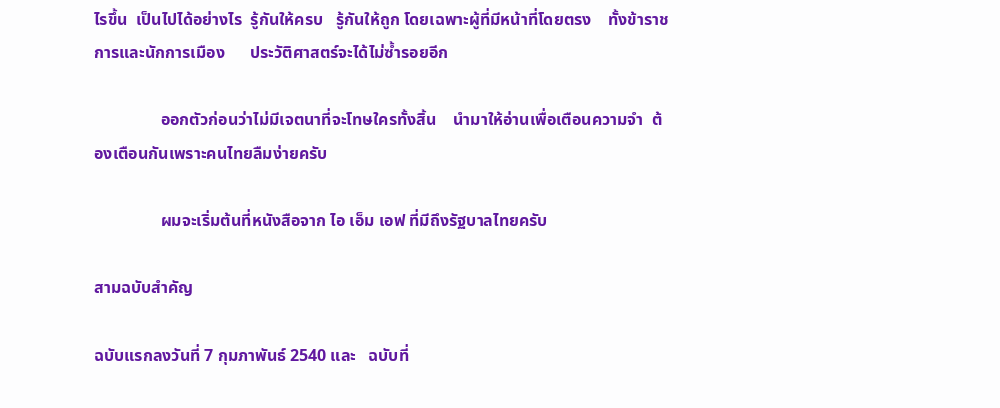ไรขึ้น  เป็นไปได้อย่างไร  รู้กันให้ครบ   รู้กันให้ถูก โดยเฉพาะผู้ที่มีหน้าที่โดยตรง    ทั้งข้าราชการและนักการเมือง      ประวัติศาสตร์จะได้ไม่ซ้ำรอยอีก

                ออกตัวก่อนว่าไม่มีเจตนาที่จะโทษใครทั้งสิ้น    นำมาให้อ่านเพื่อเตือนความจำ  ต้องเตือนกันเพราะคนไทยลืมง่ายครับ

                ผมจะเริ่มต้นที่หนังสือจาก ไอ เอ็ม เอฟ ที่มีถึงรัฐบาลไทยครับ

สามฉบับสำคัญ

ฉบับแรกลงวันที่ 7 กุมภาพันธ์ 2540 และ   ฉบับที่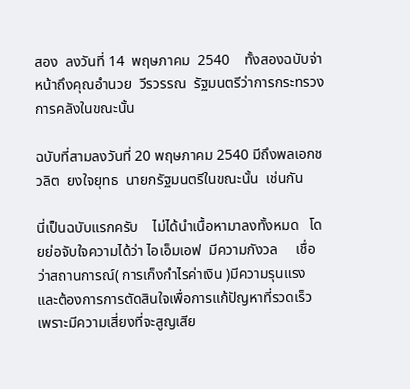สอง  ลงวันที่ 14  พฤษภาคม  2540    ทั้งสองฉบับจ่าหน้าถึงคุณอำนวย  วีรวรรณ  รัฐมนตรีว่าการกระทรวงการคลังในขณะนั้น

ฉบับที่สามลงวันที่ 20 พฤษภาคม 2540 มีถึงพลเอกชวลิต  ยงใจยุทธ  นายกรัฐมนตรีในขณะนั้น  เช่นกัน

นี่เป็นฉบับแรกครับ    ไม่ได้นำเนื้อหามาลงทั้งหมด   โดยย่อจับใจความได้ว่า ไอเอ็มเอฟ  มีความกังวล     เชื่อว่าสถานการณ์( การเก็งกำไรค่าเงิน )มีความรุนแรง   และต้องการการตัดสินใจเพื่อการแก้ปัญหาที่รวดเร็ว   เพราะมีความเสี่ยงที่จะสูญเสีย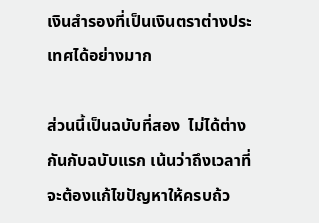เงินสำรองที่เป็นเงินตราต่างประเทศได้อย่างมาก

ส่วนนี้เป็นฉบับที่สอง  ไม่ได้ต่างกันกับฉบับแรก เน้นว่าถึงเวลาที่จะต้องแก้ไขปัญหาให้ครบถ้ว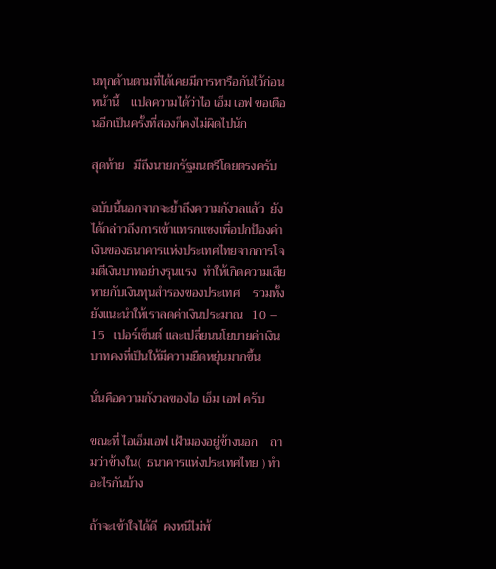นทุกด้านตามที่ได้เคยมีการหารือกันไว้ก่อนหน้านี้    แปลความได้ว่าไอ เอ็ม เอฟ ขอเตือนอีกเป็นครั้งที่สองก็คงไม่ผิดไปนัก

สุดท้าย   มีถึงนายกรัฐมนตรีโดยตรงครับ

ฉบับนี้นอกจากจะย้ำถึงความกังวลแล้ว  ยังได้กล่าวถึงการเข้าแทรกแซงเพื่อปกป้องค่าเงินของธนาคารแห่งประเทศไทยจากการโจมตีเงินบาทอย่างรุนแรง  ทำให้เกิดความเสียหายกับเงินทุนสำรองของประเทศ    รวมทั้งยังแนะนำให้เราลดค่าเงินประมาณ   10 – 15   เปอร์เซ็นต์ และเปลี่ยนนโยบายค่าเงินบาทคงที่เป็นให้มีความยืดหยุ่นมากขึ้น

นั่นคือความกังวลของไอ เอ็ม เอฟ ครับ

ขณะที่ ไอเอ็มเอฟ เฝ้ามองอยู่ข้างนอก    ถามว่าข้างใน(  ธนาคารแห่งประเทศไทย ) ทำอะไรกันบ้าง

ถ้าจะเข้าใจได้ดี  คงหนีไม่พ้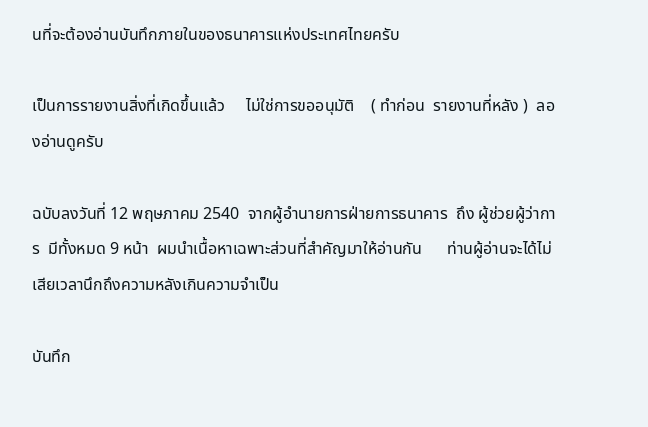นที่จะต้องอ่านบันทึกภายในของธนาคารแห่งประเทศไทยครับ

เป็นการรายงานสิ่งที่เกิดขึ้นแล้ว     ไม่ใช่การขออนุมัติ    ( ทำก่อน  รายงานที่หลัง )  ลองอ่านดูครับ

ฉบับลงวันที่ 12 พฤษภาคม 2540  จากผู้อำนายการฝ่ายการธนาคาร  ถึง ผู้ช่วยผู้ว่าการ  มีทั้งหมด 9 หน้า  ผมนำเนื้อหาเฉพาะส่วนที่สำคัญมาให้อ่านกัน      ท่านผู้อ่านจะได้ไม่เสียเวลานึกถึงความหลังเกินความจำเป็น

บันทึก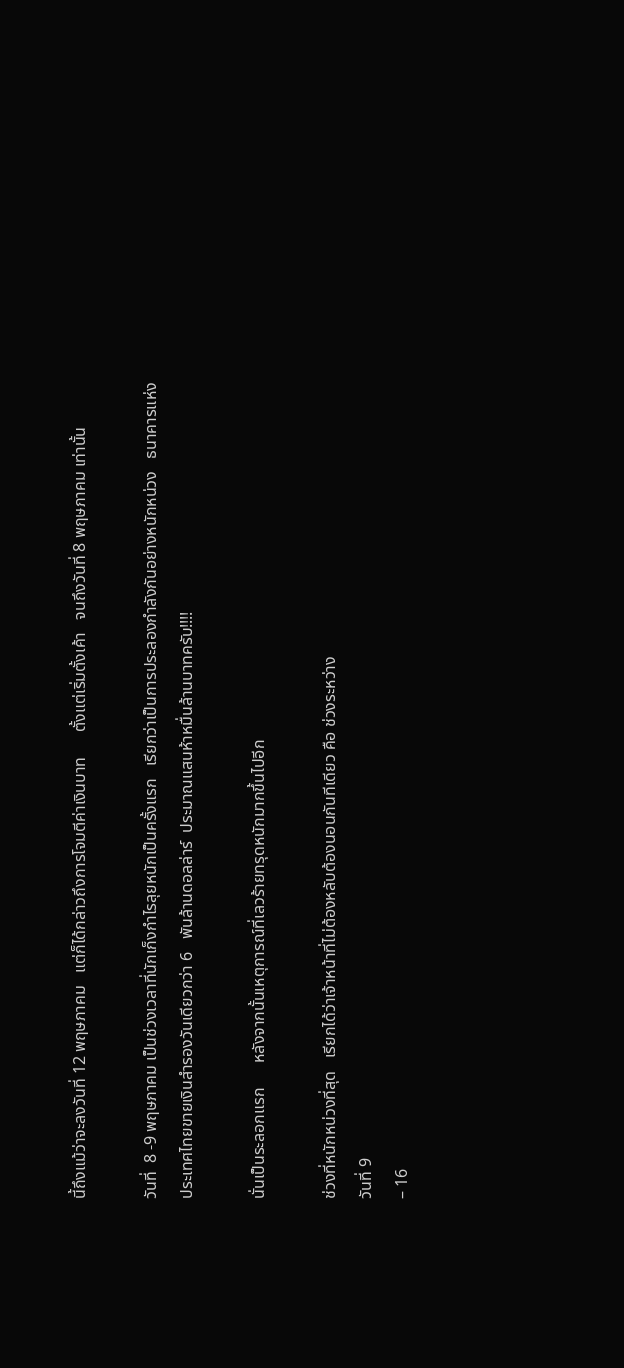นี้ถึงแม้ว่าจะลงวันที่ 12 พฤษภาคม   แต่ก็ได้กล่าวถึงการโจมตีค่าเงินบาท      ตั้งแต่เริ่มตั้งเค้า   จนถึงวันที่ 8 พฤษภาคม เท่านั้น

วันที่  8 -9 พฤษภาคม เป็นช่วงเวลาที่นักเก็งกำไรลุยหนักเป็นครั้งแรก   เรียกว่าเป็นการประลองกำลังกันอย่างหนักหน่วง   ธนาคารแห่งประเทศไทยขายเงินสำรองวันเดียวกว่า 6   พันล้านดอลล่าร์  ประมาณแสนห้าหมื่นล้านบาทครับ!!!!

นั่นเป็นระลอกแรก      หลังจากนั้นเหตุการณ์ที่เลวร้ายทรุดหนักมากขึ้นไปอีก

ช่วงที่หนักหน่วงที่สุด   เรียกได้ว่าเจ้าหน้าที่ไม่ต้องหลับต้องนอนกันทีเดียว คือ ช่วงระหว่าง
วันที่ 9
– 16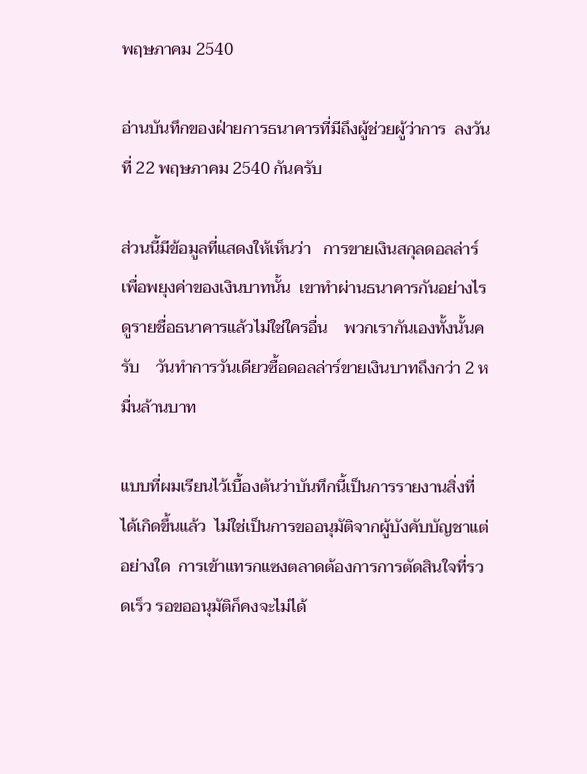พฤษภาคม 2540

อ่านบันทึกของฝ่ายการธนาคารที่มีถึงผู้ช่วยผู้ว่าการ  ลงวันที่ 22 พฤษภาคม 2540 กันครับ

ส่วนนี้มีข้อมูลที่แสดงให้เห็นว่า   การขายเงินสกุลดอลล่าร์  เพื่อพยุงค่าของเงินบาทนั้น  เขาทำผ่านธนาคารกันอย่างไร   ดูรายชื่อธนาคารแล้วไม่ใช่ใครอื่น    พวกเรากันเองทั้งนั้นครับ    วันทำการวันเดียวซื้อดอลล่าร์ขายเงินบาทถึงกว่า 2 หมื่นล้านบาท

แบบที่ผมเรียนไว้เบื้องต้นว่าบันทึกนี้เป็นการรายงานสิ่งที่ได้เกิดขึ้นแล้ว  ไม่ใช่เป็นการขออนุมัติจากผู้บังคับบัญชาแต่อย่างใด  การเข้าแทรกแซงตลาดต้องการการตัดสินใจที่รวดเร็ว รอขออนุมัติก็คงจะไม่ได้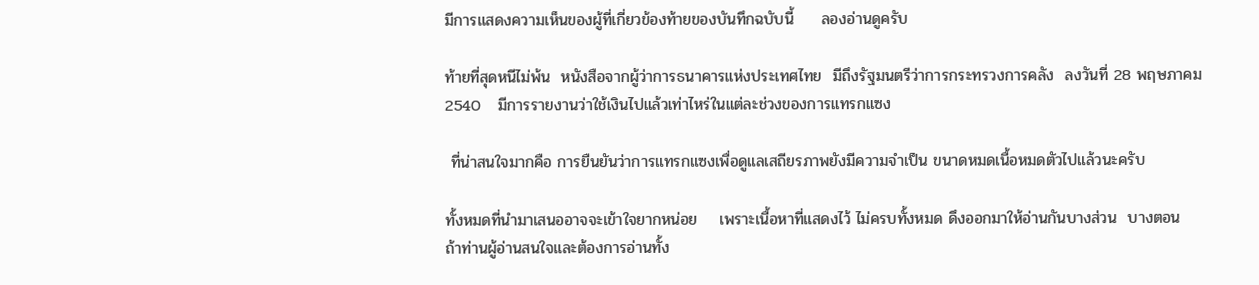มีการแสดงความเห็นของผู้ที่เกี่ยวข้องท้ายของบันทึกฉบับนี้     ลองอ่านดูครับ

ท้ายที่สุดหนีไม่พ้น  หนังสือจากผู้ว่าการธนาคารแห่งประเทศไทย  มีถึงรัฐมนตรีว่าการกระทรวงการคลัง  ลงวันที่ 28 พฤษภาคม 2540   มีการรายงานว่าใช้เงินไปแล้วเท่าไหร่ในแต่ละช่วงของการแทรกแซง

 ที่น่าสนใจมากคือ การยืนยันว่าการแทรกแซงเพื่อดูแลเสถียรภาพยังมีความจำเป็น ขนาดหมดเนื้อหมดตัวไปแล้วนะครับ

ทั้งหมดที่นำมาเสนออาจจะเข้าใจยากหน่อย    เพราะเนื้อหาที่แสดงไว้ ไม่ครบทั้งหมด ดึงออกมาให้อ่านกันบางส่วน  บางตอน      ถ้าท่านผู้อ่านสนใจและต้องการอ่านทั้ง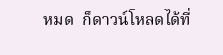หมด  ก็ดาวน์โหลดได้ที่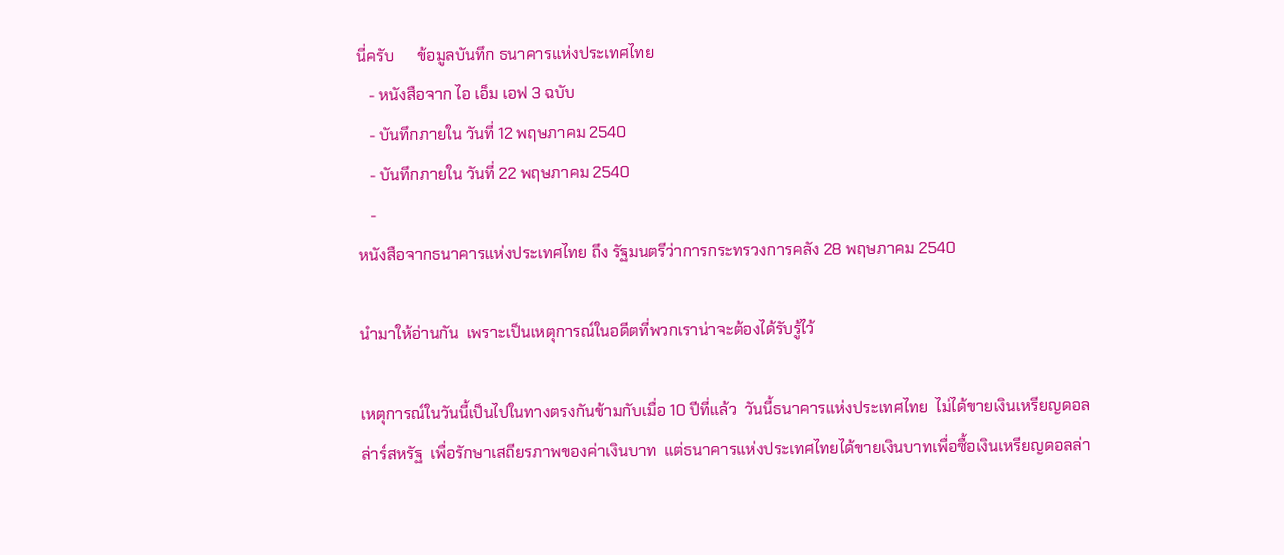นี่ครับ      ข้อมูลบันทึก ธนาคารแห่งประเทศไทย
   - หนังสือจาก ไอ เอ็ม เอฟ 3 ฉบับ
   - บันทึกภายใน วันที่ 12 พฤษภาคม 2540
   - บันทึกภายใน วันที่ 22 พฤษภาคม 2540
   -
หนังสือจากธนาคารแห่งประเทศไทย ถึง รัฐมนตรีว่าการกระทรวงการคลัง 28 พฤษภาคม 2540

นำมาให้อ่านกัน  เพราะเป็นเหตุการณ์ในอดีตที่พวกเราน่าจะต้องได้รับรู้ไว้

เหตุการณ์ในวันนี้เป็นไปในทางตรงกันข้ามกับเมื่อ 10 ปีที่แล้ว  วันนี้ธนาคารแห่งประเทศไทย  ไม่ได้ขายเงินเหรียญดอลล่าร์สหรัฐ  เพื่อรักษาเสถียรภาพของค่าเงินบาท  แต่ธนาคารแห่งประเทศไทยได้ขายเงินบาทเพื่อซื้อเงินเหรียญดอลล่า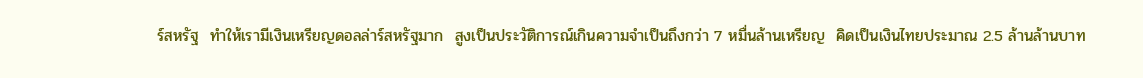ร์สหรัฐ  ทำให้เรามีเงินเหรียญดอลล่าร์สหรัฐมาก  สูงเป็นประวัติการณ์เกินความจำเป็นถึงกว่า 7 หมื่นล้านเหรียญ  คิดเป็นเงินไทยประมาณ 2.5 ล้านล้านบาท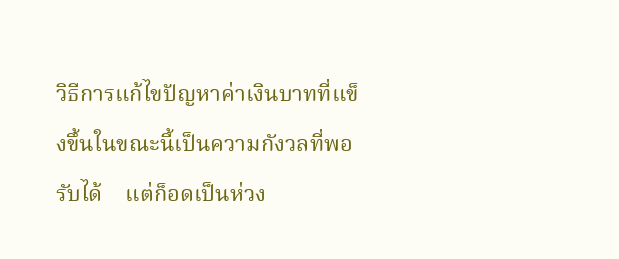วิธีการแก้ไขปัญหาค่าเงินบาทที่แข็งขึ้นในขณะนี้เป็นความกังวลที่พอรับได้    แต่ก็อดเป็นห่วง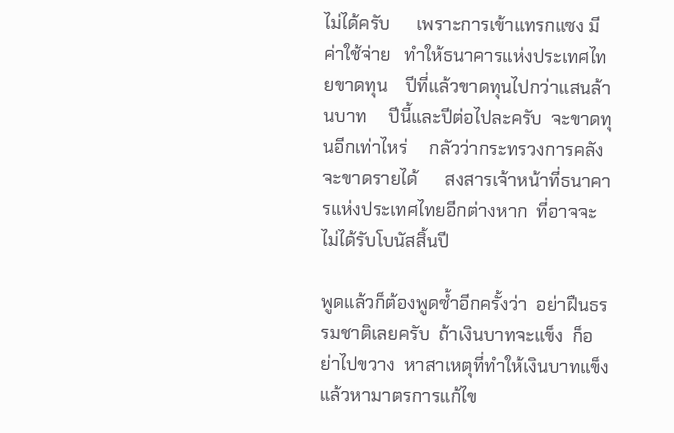ไม่ได้ครับ      เพราะการเข้าแทรกแซง มีค่าใช้จ่าย   ทำให้ธนาคารแห่งประเทศไทยขาดทุน    ปีที่แล้วขาดทุนไปกว่าแสนล้านบาท     ปีนี้และปีต่อไปละครับ  จะขาดทุนอีกเท่าไหร่     กลัวว่ากระทรวงการคลังจะขาดรายได้      สงสารเจ้าหน้าที่ธนาคารแห่งประเทศไทยอีกต่างหาก  ที่อาจจะไม่ได้รับโบนัสสิ้นปี

พูดแล้วก็ต้องพูดซ้ำอีกครั้งว่า  อย่าฝืนธรรมชาติเลยครับ  ถ้าเงินบาทจะแข็ง  ก็อย่าไปขวาง  หาสาเหตุที่ทำให้เงินบาทแข็ง  แล้วหามาตรการแก้ไข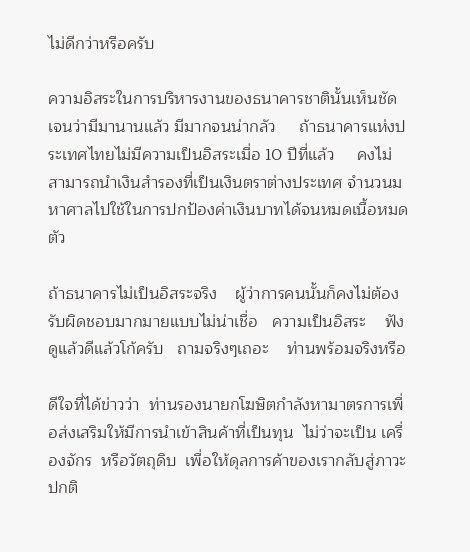ไม่ดีกว่าหรือครับ

ความอิสระในการบริหารงานของธนาคารชาตินั้นเห็นชัดเจนว่ามีมานานแล้ว มีมากจนน่ากลัว     ถ้าธนาคารแห่งประเทศไทยไม่มีความเป็นอิสระเมื่อ 10 ปีที่แล้ว     คงไม่สามารถนำเงินสำรองที่เป็นเงินตราต่างประเทศ จำนวนมหาศาลไปใช้ในการปกป้องค่าเงินบาทได้จนหมดเนื้อหมดตัว

ถ้าธนาคารไม่เป็นอิสระจริง    ผู้ว่าการคนนั้นก็คงไม่ต้องรับผิดชอบมากมายแบบไม่น่าเชื่อ   ความเป็นอิสระ    ฟังดูแล้วดีแล้วโก้ครับ   ถามจริงๆเถอะ    ท่านพร้อมจริงหรือ

ดีใจที่ได้ข่าวว่า  ท่านรองนายกโฆษิตกำลังหามาตรการเพื่อส่งเสริมให้มีการนำเข้าสินค้าที่เป็นทุน  ไม่ว่าจะเป็น เครื่องจักร  หรือวัตถุดิบ  เพื่อให้ดุลการค้าของเรากลับสู่ภาวะปกติ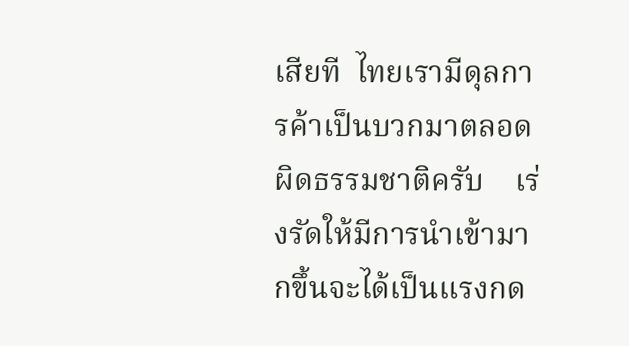เสียที  ไทยเรามีดุลการค้าเป็นบวกมาตลอด   ผิดธรรมชาติครับ    เร่งรัดให้มีการนำเข้ามากขึ้นจะได้เป็นแรงกด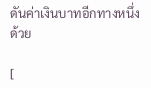ดันค่าเงินบาทอีกทางหนึ่งด้วย

[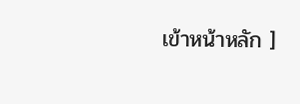เข้าหน้าหลัก ]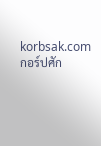korbsak.com
กอร์ปศัก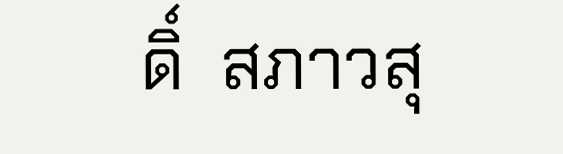ดิ์  สภาวสุ